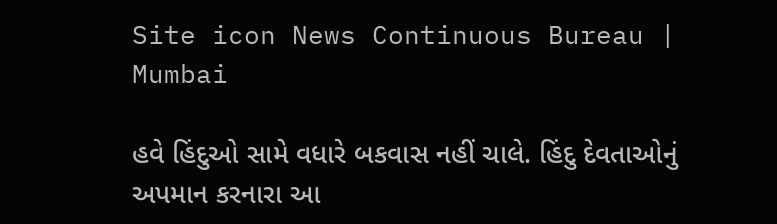Site icon News Continuous Bureau | Mumbai

હવે હિંદુઓ સામે વધારે બકવાસ નહીં ચાલે. હિંદુ દેવતાઓનું અપમાન કરનારા આ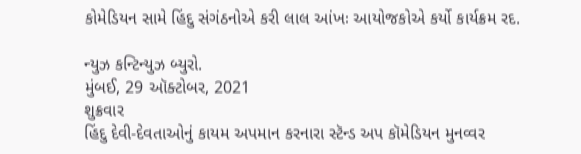કોમેડિયન સામે હિંદુ સંગંઠનોએ કરી લાલ આંખઃ આયોજકોએ કર્યો કાર્યક્રમ રદ.

ન્યુઝ કન્ટિન્યુઝ બ્યુરો.
મુંબઈ, 29 ઑક્ટોબર, 2021
શુક્રવાર
હિંદુ દેવી-દેવતાઓનું કાયમ અપમાન કરનારા સ્ટૅન્ડ અપ કૉમેડિયન મુનવ્વર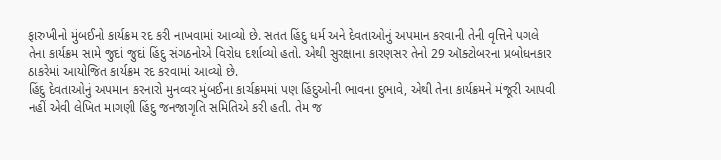ફારુખીનો મુંબઈનો કાર્યક્રમ રદ કરી નાખવામાં આવ્યો છે. સતત હિંદુ ધર્મ અને દેવતાઓનું અપમાન કરવાની તેની વૃત્તિને પગલે તેના કાર્યક્રમ સામે જુદાં જુદાં હિંદુ સંગઠનોએ વિરોધ દર્શાવ્યો હતો. એથી સુરક્ષાના કારણસર તેનો 29 ઑક્ટોબરના પ્રબોધનકાર ઠાકરેમાં આયોજિત કાર્યક્રમ રદ કરવામાં આવ્યો છે.
હિંદુ દેવતાઓનું અપમાન કરનારો મુનવ્વર મુંબઈના કાર્ચક્રમમાં પણ હિંદુઓની ભાવના દુભાવે, એથી તેના કાર્યક્રમને મંજૂરી આપવી નહીં એવી લેખિત માગણી હિંદુ જનજાગૃતિ સમિતિએ કરી હતી. તેમ જ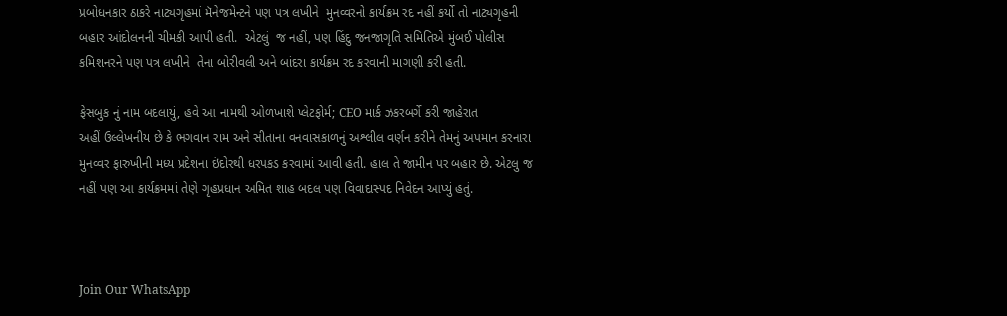પ્રબોધનકાર ઠાકરે નાટ્યગૃહમાં મૅનેજમેન્ટને પણ પત્ર લખીને  મુનવ્વરનો કાર્યક્રમ રદ નહીં કર્યો તો નાટ્યગૃહની બહાર આંદોલનની ચીમકી આપી હતી.  એટલું  જ નહીં, પણ હિંદુ જનજાગૃતિ સમિતિએ મુંબઈ પોલીસ કમિશનરને પણ પત્ર લખીને  તેના બોરીવલી અને બાંદરા કાર્યક્રમ રદ કરવાની માગણી કરી હતી.

ફેસબુક નું નામ બદલાયું, હવે આ નામથી ઓળખાશે પ્લેટફોર્મ; CEO માર્ક ઝકરબર્ગે કરી જાહેરાત
અહીં ઉલ્લેખનીય છે કે ભગવાન રામ અને સીતાના વનવાસકાળનું અશ્લીલ વર્ણન કરીને તેમનું અપમાન કરનારા મુનવ્વર ફારુખીની મધ્ય પ્રદેશના ઇંદોરથી ધરપકડ કરવામાં આવી હતી. હાલ તે જામીન પર બહાર છે. એટલુ જ નહીં પણ આ કાર્યક્રમમાં તેણે ગૃહપ્રધાન અમિત શાહ બદલ પણ વિવાદાસ્પદ નિવેદન આપ્યું હતું.



Join Our WhatsApp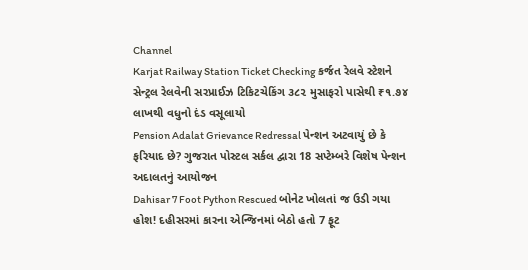Channel
Karjat Railway Station Ticket Checking કર્જત રેલવે સ્ટેશને સેન્ટ્રલ રેલવેની સરપ્રાઈઝ ટિકિટચેકિંગ ૩૮૨ મુસાફરો પાસેથી ₹૧.૭૪ લાખથી વધુનો દંડ વસૂલાયો
Pension Adalat Grievance Redressal પેન્શન અટવાયું છે કે ફરિયાદ છે? ગુજરાત પોસ્ટલ સર્કલ દ્વારા 18 સપ્ટેમ્બરે વિશેષ પેન્શન અદાલતનું આયોજન
Dahisar 7 Foot Python Rescued બોનેટ ખોલતાં જ ઉડી ગયા હોશ! દહીસરમાં કારના એન્જિનમાં બેઠો હતો 7 ફૂટ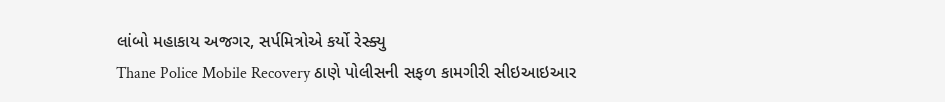લાંબો મહાકાય અજગર, સર્પમિત્રોએ કર્યો રેસ્ક્યુ
Thane Police Mobile Recovery ઠાણે પોલીસની સફળ કામગીરી સીઇઆઇઆર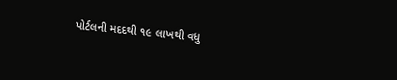પોર્ટલની મદદથી ૧૯ લાખથી વધુ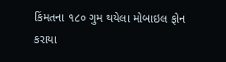કિંમતના ૧૮૦ ગુમ થયેલા મોબાઇલ ફોન કરાયા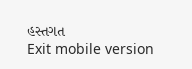હસ્તગત
Exit mobile version